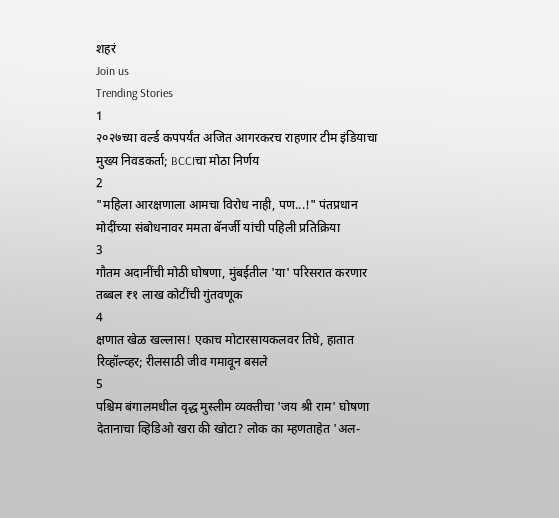शहरं
Join us
Trending Stories
1
२०२७च्या वर्ल्ड कपपर्यंत अजित आगरकरच राहणार टीम इंडियाचा मुख्य निवडकर्ता; BCCIचा मोठा निर्णय
2
"महिला आरक्षणाला आमचा विरोध नाही, पण...!" पंतप्रधान मोदींच्या संबोधनावर ममता बॅनर्जी यांची पहिली प्रतिक्रिया
3
गौतम अदानींची मोठी घोषणा, मुंबईतील 'या' परिसरात करणार तब्बल ₹१ लाख कोटींची गुंतवणूक
4
क्षणात खेळ खल्लास! एकाच मोटारसायकलवर तिघे, हातात रिव्हॉल्व्हर; रीलसाठी जीव गमावून बसले
5
पश्चिम बंगालमधील वृद्ध मुस्लीम व्यक्तीचा 'जय श्री राम' घोषणा देतानाचा व्हिडिओ खरा की खोटा? लोक का म्हणताहेत 'अल-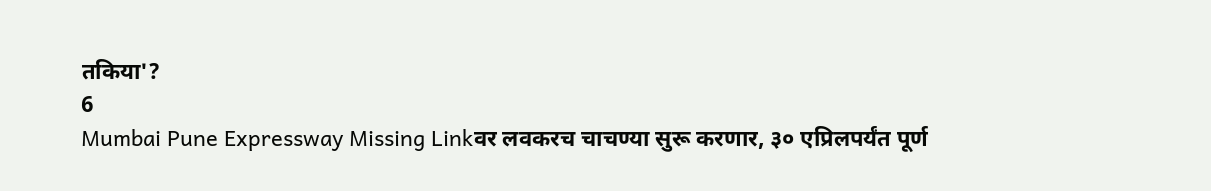तकिया'?
6
Mumbai Pune Expressway Missing Linkवर लवकरच चाचण्या सुरू करणार, ३० एप्रिलपर्यंत पूर्ण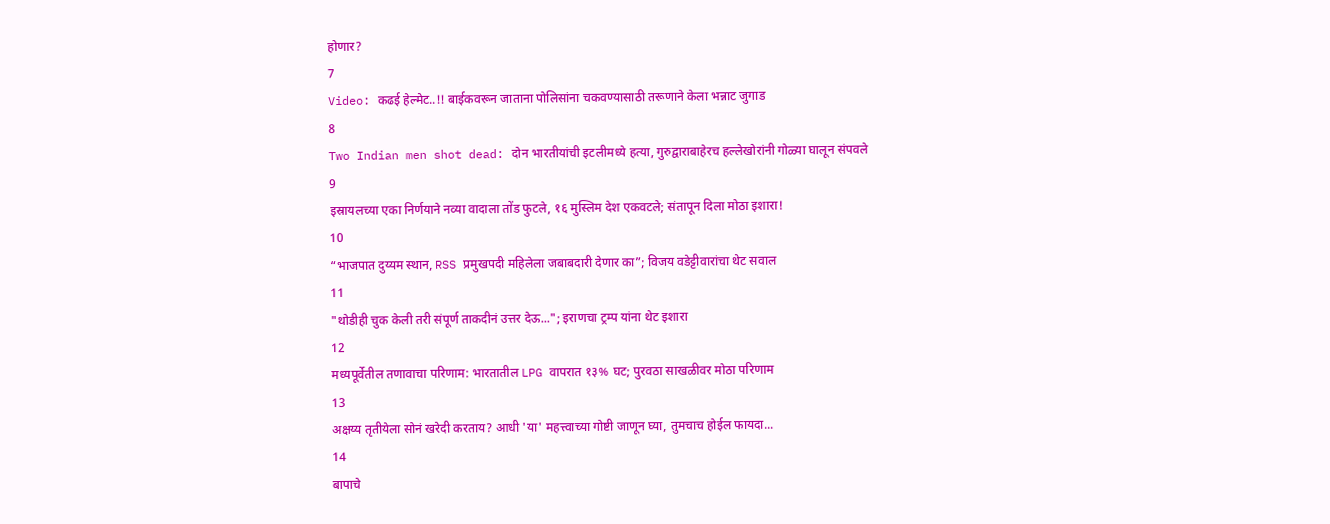होणार?
7
Video: कढई हेल्मेट..!! बाईकवरून जाताना पोलिसांना चकवण्यासाठी तरूणाने केला भन्नाट जुगाड
8
Two Indian men shot dead: दोन भारतीयांची इटलीमध्ये हत्या, गुरुद्वाराबाहेरच हल्लेखोरांनी गोळ्या घालून संपवले
9
इस्रायलच्या एका निर्णयाने नव्या वादाला तोंड फुटले, १६ मुस्लिम देश एकवटले; संतापून दिला मोठा इशारा!
10
“भाजपात दुय्यम स्थान, RSS प्रमुखपदी महिलेला जबाबदारी देणार का”; विजय वडेट्टीवारांचा थेट सवाल
11
"थोडीही चुक केली तरी संपूर्ण ताकदीनं उत्तर देऊ..."; इराणचा ट्रम्प यांना थेट इशारा
12
मध्यपूर्वेतील तणावाचा परिणाम: भारतातील LPG वापरात १३% घट; पुरवठा साखळीवर मोठा परिणाम
13
अक्षय्य तृतीयेला सोनं खरेदी करताय? आधी 'या' महत्त्वाच्या गोष्टी जाणून घ्या, तुमचाच होईल फायदा...
14
बापाचे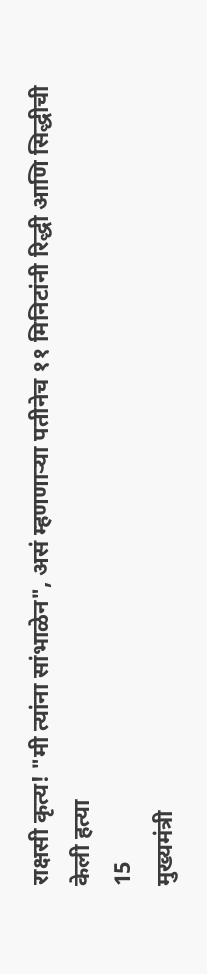राक्षसी कृत्य! "मी त्यांना सांभाळेन", असं म्हणणाऱ्या पतीनेच ११ मिनिटांनी रिद्धी आणि सिद्धीची केली हत्या
15
मुख्यमंत्री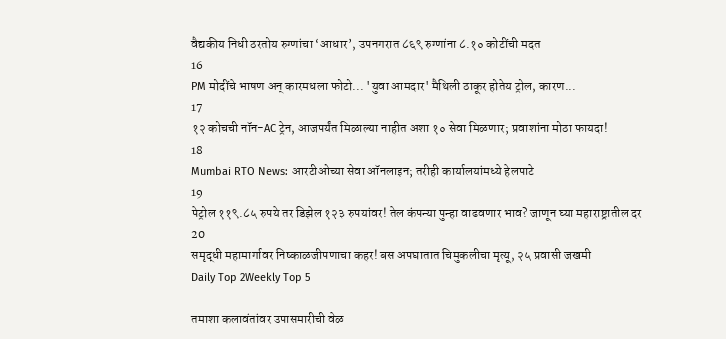वैद्यकीय निधी ठरतोय रुग्णांचा ‘आधार’, उपनगरात ८६९ रुग्णांना ८.१० कोटींची मदत
16
PM मोदींचे भाषण अन् कारमधला फोटो... 'युवा आमदार' मैथिली ठाकूर होतेय ट्रोल, कारण...
17
१२ कोचची नॉन-AC ट्रेन, आजपर्यंत मिळाल्या नाहीत अशा १० सेवा मिळणार; प्रवाशांना मोठा फायदा!
18
Mumbai RTO News: आरटीओच्या सेवा ऑनलाइन; तरीही कार्यालयांमध्ये हेलपाटे
19
पेट्रोल ११९.८५ रुपये तर डिझेल १२३ रुपयांवर! तेल कंपन्या पुन्हा वाढवणार भाव? जाणून घ्या महाराष्ट्रातील दर
20
समृद्धी महामार्गावर निष्काळजीपणाचा कहर! बस अपघातात चिमुकलीचा मृत्यू, २५ प्रवासी जखमी
Daily Top 2Weekly Top 5

तमाशा कलावंतांवर उपासमारीची वेळ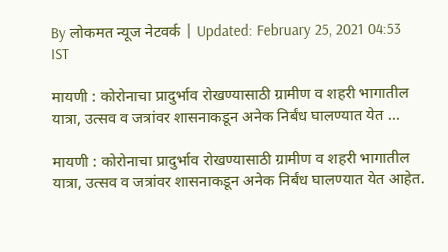By लोकमत न्यूज नेटवर्क | Updated: February 25, 2021 04:53 IST

मायणी : कोरोनाचा प्रादुर्भाव रोखण्यासाठी ग्रामीण व शहरी भागातील यात्रा, उत्सव व जत्रांवर शासनाकडून अनेक निर्बंध घालण्यात येत ...

मायणी : कोरोनाचा प्रादुर्भाव रोखण्यासाठी ग्रामीण व शहरी भागातील यात्रा, उत्सव व जत्रांवर शासनाकडून अनेक निर्बंध घालण्यात येत आहेत.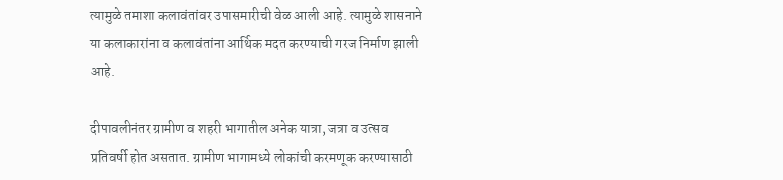त्यामुळे तमाशा कलावंतांवर उपासमारीची वेळ आली आहे. त्यामुळे शासनाने या कलाकारांना व कलावंतांना आर्थिक मदत करण्याची गरज निर्माण झाली आहे.

दीपावलीनंतर ग्रामीण व शहरी भागातील अनेक यात्रा, जत्रा व उत्सव प्रतिवर्षी होत असतात. ग्रामीण भागामध्ये लोकांची करमणूक करण्यासाठी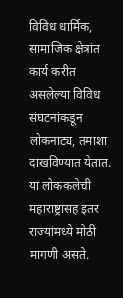विविध धार्मिक, सामाजिक क्षेत्रांत कार्य करीत असलेल्या विविध संघटनांकडून लोकनाट्य, तमाशा दाखविण्यात येतात. या लोककलेची महाराष्ट्रासह इतर राज्यांमध्ये मोठी मागणी असते.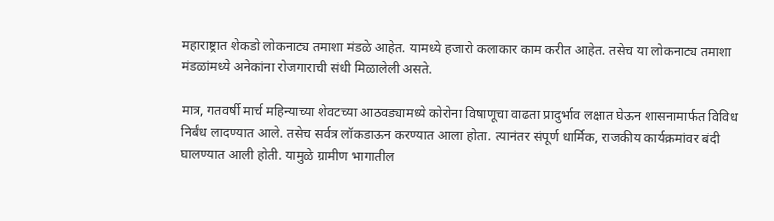महाराष्ट्रात शेकडो लोकनाट्य तमाशा मंडळे आहेत. यामध्ये हजारो कलाकार काम करीत आहेत. तसेच या लोकनाट्य तमाशा मंडळांमध्ये अनेकांना रोजगाराची संधी मिळालेली असते.

मात्र, गतवर्षी मार्च महिन्याच्या शेवटच्या आठवड्यामध्ये कोरोना विषाणूचा वाढता प्रादुर्भाव लक्षात घेऊन शासनामार्फत विविध निर्बंध लादण्यात आले. तसेच सर्वत्र लॉकडाऊन करण्यात आला होता. त्यानंतर संपूर्ण धार्मिक, राजकीय कार्यक्रमांवर बंदी घालण्यात आली होती. यामुळे ग्रामीण भागातील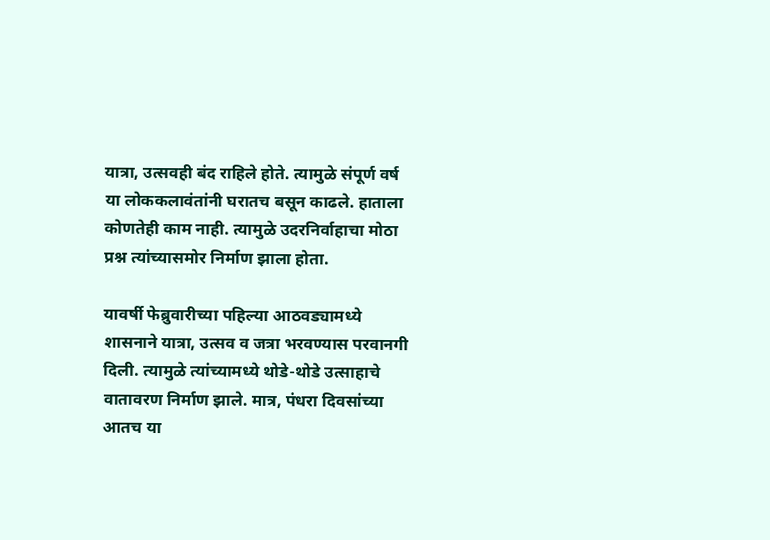यात्रा, उत्सवही बंद राहिले होते. त्यामुळे संपूर्ण वर्ष या लोककलावंतांनी घरातच बसून काढले. हाताला कोणतेही काम नाही. त्यामुळे उदरनिर्वाहाचा मोठा प्रश्न त्यांच्यासमोर निर्माण झाला होता.

यावर्षी फेब्रुवारीच्या पहिल्या आठवड्यामध्ये शासनाने यात्रा, उत्सव व जत्रा भरवण्यास परवानगी दिली. त्यामुळे त्यांच्यामध्ये थोडे-थोडे उत्साहाचे वातावरण निर्माण झाले. मात्र, पंधरा दिवसांच्या आतच या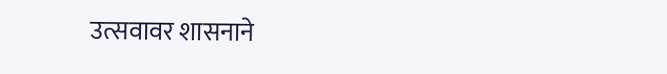उत्सवावर शासनाने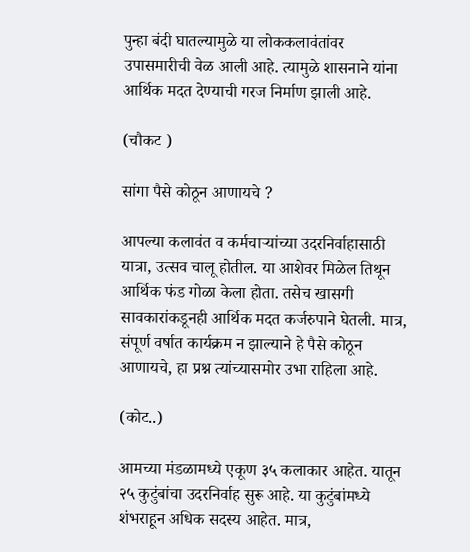पुन्हा बंदी घातल्यामुळे या लोककलावंतांवर उपासमारीची वेळ आली आहे. त्यामुळे शासनाने यांना आर्थिक मदत देण्याची गरज निर्माण झाली आहे.

(चौकट )

सांगा पैसे कोठून आणायचे ?

आपल्या कलावंत व कर्मचाऱ्यांच्या उदरनिर्वाहासाठी यात्रा, उत्सव चालू होतील. या आशेवर मिळेल तिथून आर्थिक फंड गोळा केला होता. तसेच खासगी सावकारांकडूनही आर्थिक मदत कर्जरुपाने घेतली. मात्र, संपूर्ण वर्षात कार्यक्रम न झाल्याने हे पैसे कोठून आणायचे, हा प्रश्न त्यांच्यासमोर उभा राहिला आहे.

(कोट..)

आमच्या मंडळामध्ये एकूण ३५ कलाकार आहेत. यातून २५ कुटुंबांचा उदरनिर्वाह सुरू आहे. या कुटुंबांमध्ये शंभराहून अधिक सदस्य आहेत. मात्र,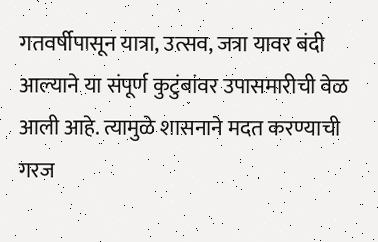गतवर्षीपासून यात्रा, उत्सव, जत्रा यावर बंदी आल्याने या संपूर्ण कुटुंबांवर उपासमारीची वेळ आली आहे. त्यामुळे शासनाने मदत करण्याची गरज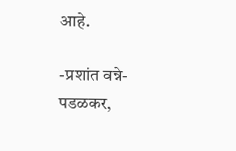आहे.

-प्रशांत वन्ने-पडळकर,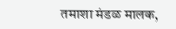तमाशा मंडळ मालक,